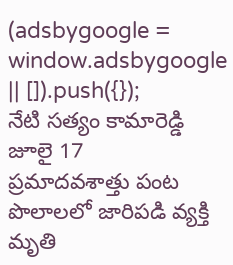(adsbygoogle = window.adsbygoogle || []).push({});
నేటి సత్యం కామారెడ్డి జూలై 17
ప్రమాదవశాత్తు పంట పొలాలలో జారిపడి వ్యక్తి మృతి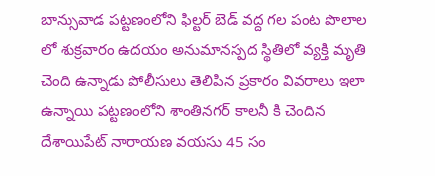బాన్సువాడ పట్టణంలోని ఫిల్టర్ బెడ్ వద్ద గల పంట పొలాల లో శుక్రవారం ఉదయం అనుమానస్పద స్థితిలో వ్యక్తి మృతి చెంది ఉన్నాడు పోలీసులు తెలిపిన ప్రకారం వివరాలు ఇలా ఉన్నాయి పట్టణంలోని శాంతినగర్ కాలనీ కి చెందిన దేశాయిపేట్ నారాయణ వయసు 45 సం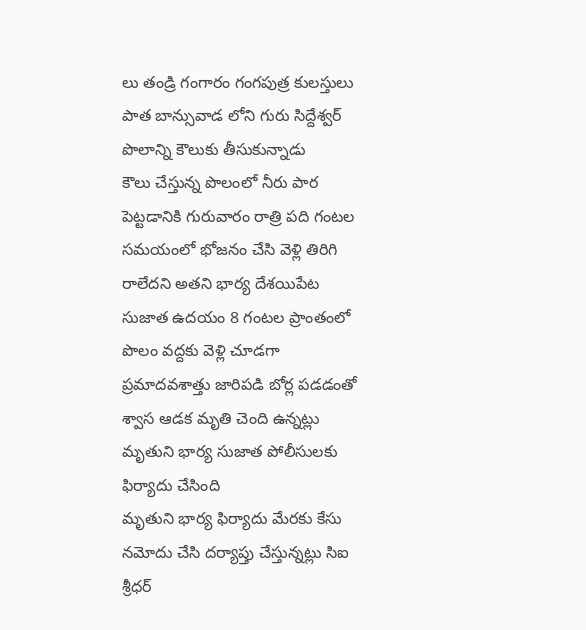లు తండ్రి గంగారం గంగపుత్ర కులస్తులు పాత బాన్సువాడ లోని గురు సిద్దేశ్వర్ పొలాన్ని కౌలుకు తీసుకున్నాడు
కౌలు చేస్తున్న పొలంలో నీరు పార పెట్టడానికి గురువారం రాత్రి పది గంటల సమయంలో భోజనం చేసి వెళ్లి తిరిగి రాలేదని అతని భార్య దేశయిపేట సుజాత ఉదయం 8 గంటల ప్రాంతంలో పొలం వద్దకు వెళ్లి చూడగా ప్రమాదవశాత్తు జారిపడి బోర్ల పడడంతో శ్వాస ఆడక మృతి చెంది ఉన్నట్లు మృతుని భార్య సుజాత పోలీసులకు ఫిర్యాదు చేసింది
మృతుని భార్య ఫిర్యాదు మేరకు కేసు నమోదు చేసి దర్యాప్తు చేస్తున్నట్లు సిఐ శ్రీధర్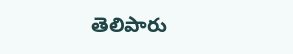తెలిపారు